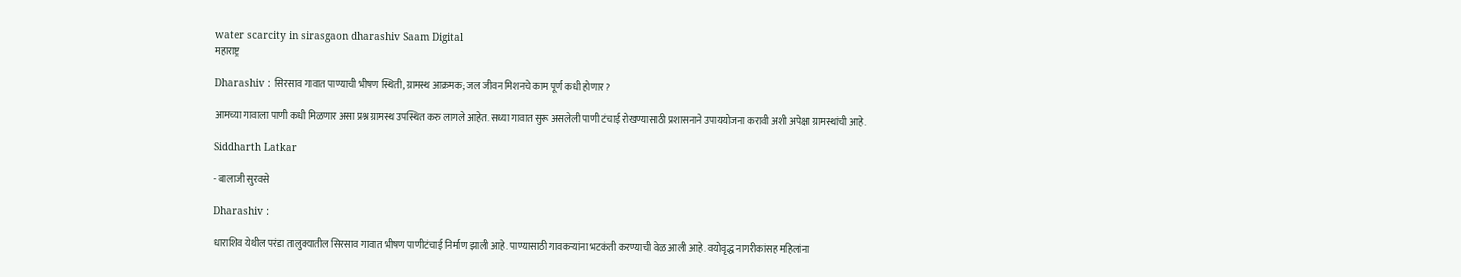water scarcity in sirasgaon dharashiv Saam Digital
महाराष्ट्र

Dharashiv : सिरसाव गावात पाण्याची भीषण स्थिती, ग्रामस्थ आक्रमक; जल जीवन मिशनचे काम पूर्ण कधी होणार?

आमच्या गावाला पाणी कधी मिळणार असा प्रश्न ग्रामस्थ उपस्थित करु लागले आहेत. सध्या गावात सुरू असलेली पाणी टंचाई रोखण्यासाठी प्रशासनाने उपाययोजना करावी अशी अपेक्षा ग्रामस्थांची आहे.

Siddharth Latkar

- बालाजी सुरवसे

Dharashiv :

धाराशिव येथील परंडा तालुक्यातील सिरसाव गावात भीषण पाणीटंचाई निर्माण झाली आहे. पाण्यासाठी गावकऱ्यांना भटकंती करण्याची वेळ आली आहे. वयोवृद्ध नागरीकांसह महिलांना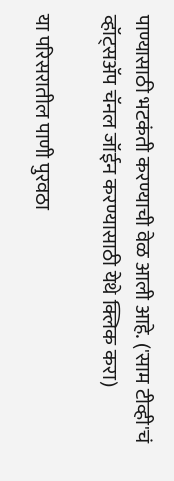पाण्यासाठी भटकंती करण्याची वेळ आली आहे. ('साम टीव्ही'चं व्हॉट्सअ‍ॅप चॅनल जॉईन करण्यासाठी येथे क्लिक करा)

या परिसरातील पाणी पुरवठा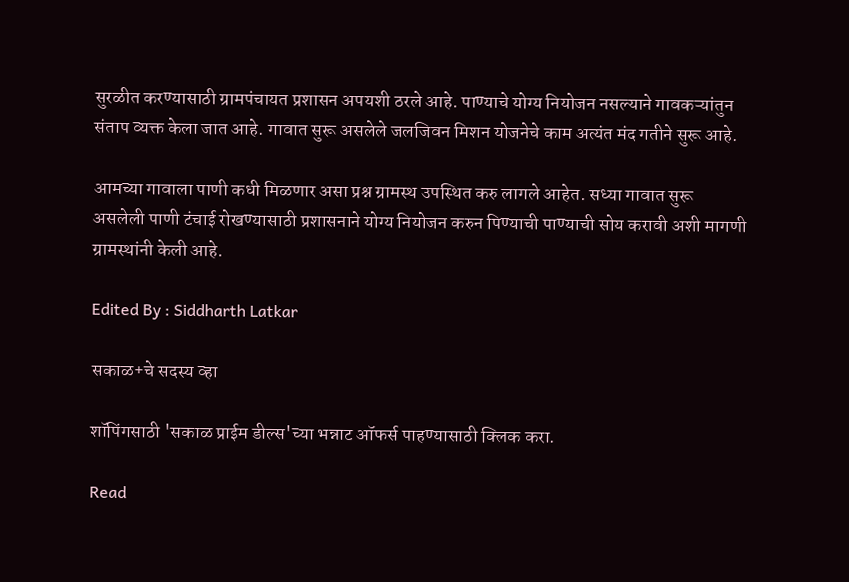सुरळीत करण्यासाठी ग्रामपंचायत प्रशासन अपयशी ठरले आहे. पाण्याचे योग्य नियोजन नसल्याने गावकऱ्यांतुन संताप व्यक्त केला जात आहे. गावात सुरू असलेले जलजिवन मिशन योजनेचे काम अत्यंत मंद गतीने सुरू आहे.

आमच्या गावाला पाणी कधी मिळणार असा प्रश्न ग्रामस्थ उपस्थित करु लागले आहेत. सध्या गावात सुरू असलेली पाणी टंचाई रोखण्यासाठी प्रशासनाने योग्य नियोजन करुन पिण्याची पाण्याची सोय करावी अशी मागणी ग्रामस्थांनी केली आहे.

Edited By : Siddharth Latkar

सकाळ+चे सदस्य व्हा

शॉपिंगसाठी 'सकाळ प्राईम डील्स'च्या भन्नाट ऑफर्स पाहण्यासाठी क्लिक करा.

Read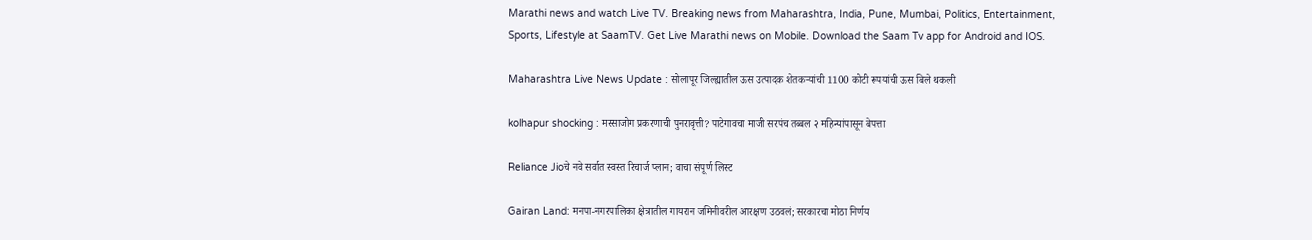Marathi news and watch Live TV. Breaking news from Maharashtra, India, Pune, Mumbai, Politics, Entertainment, Sports, Lifestyle at SaamTV. Get Live Marathi news on Mobile. Download the Saam Tv app for Android and IOS.

Maharashtra Live News Update : सोलापूर जिल्ह्यातील ऊस उत्पादक शेतकऱ्यांची 1100 कोटी रूपयांची ऊस बिले थकली

kolhapur shocking : मस्साजोग प्रकरणाची पुनरावृत्ती? पाटेगावचा माजी सरपंच तब्बल २ महिन्यांपासून बेपत्ता

Reliance Jioचे नवे सर्वात स्वस्त रिचार्ज प्लान; वाचा संपूर्ण लिस्ट

Gairan Land: मनपा-नगरपालिका क्षेत्रातील गायरान जमिनीवरील आरक्षण उठवलं; सरकारचा मोठा निर्णय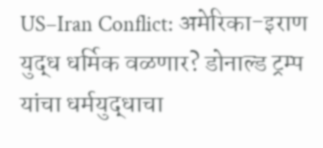US–Iran Conflict: अमेरिका-इराण युद्ध धर्मिक वळणार? डोनाल्ड ट्रम्प यांचा धर्मयुद्धाचा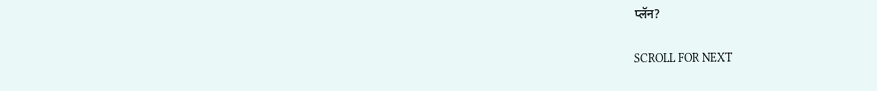प्लॅन?

SCROLL FOR NEXT